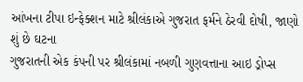આંખના ટીપા ઇન્ફેક્શન માટે શ્રીલંકાએ ગુજરાત ફર્મને ઠેરવી દોષી, જાણો શું છે ઘટના
ગુજરાતની એક કંપની પર શ્રીલંકામાં નબળી ગુણવત્તાના આઇ ડ્રોપ્સ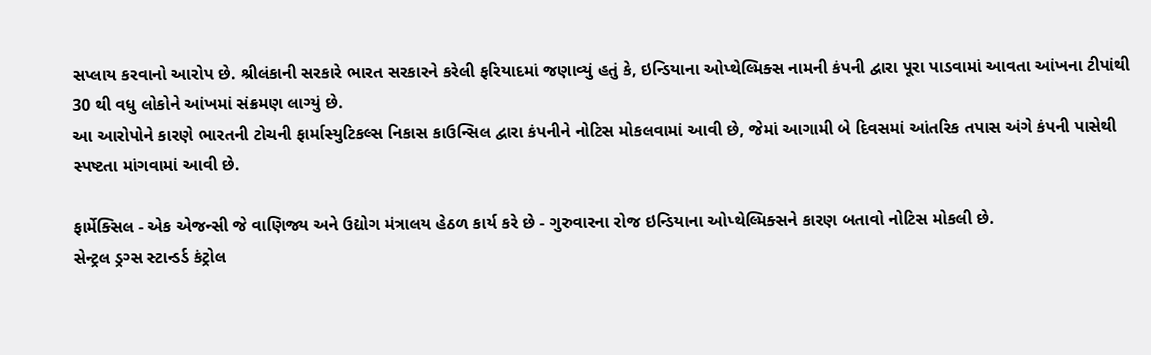સપ્લાય કરવાનો આરોપ છે. શ્રીલંકાની સરકારે ભારત સરકારને કરેલી ફરિયાદમાં જણાવ્યું હતું કે, ઇન્ડિયાના ઓપ્થેલ્મિક્સ નામની કંપની દ્વારા પૂરા પાડવામાં આવતા આંખના ટીપાંથી 30 થી વધુ લોકોને આંખમાં સંક્રમણ લાગ્યું છે.
આ આરોપોને કારણે ભારતની ટોચની ફાર્માસ્યુટિકલ્સ નિકાસ કાઉન્સિલ દ્વારા કંપનીને નોટિસ મોકલવામાં આવી છે, જેમાં આગામી બે દિવસમાં આંતરિક તપાસ અંગે કંપની પાસેથી સ્પષ્ટતા માંગવામાં આવી છે.

ફાર્મેક્સિલ - એક એજન્સી જે વાણિજ્ય અને ઉદ્યોગ મંત્રાલય હેઠળ કાર્ય કરે છે - ગુરુવારના રોજ ઇન્ડિયાના ઓપ્થેલ્મિક્સને કારણ બતાવો નોટિસ મોકલી છે.
સેન્ટ્રલ ડ્રગ્સ સ્ટાન્ડર્ડ કંટ્રોલ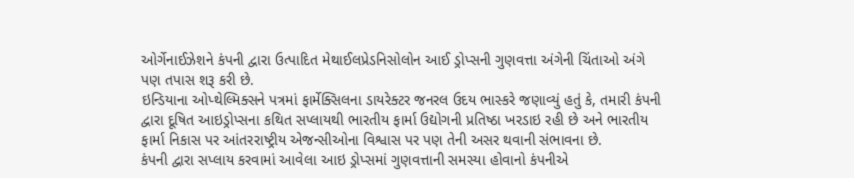ઓર્ગેનાઈઝેશને કંપની દ્વારા ઉત્પાદિત મેથાઈલપ્રેડનિસોલોન આઈ ડ્રોપ્સની ગુણવત્તા અંગેની ચિંતાઓ અંગે પણ તપાસ શરૂ કરી છે.
ઇન્ડિયાના ઓપ્થેલ્મિક્સને પત્રમાં ફાર્મેક્સિલના ડાયરેક્ટર જનરલ ઉદય ભાસ્કરે જણાવ્યું હતું કે, તમારી કંપની દ્વારા દૂષિત આઇડ્રોપ્સના કથિત સપ્લાયથી ભારતીય ફાર્મા ઉદ્યોગની પ્રતિષ્ઠા ખરડાઇ રહી છે અને ભારતીય ફાર્મા નિકાસ પર આંતરરાષ્ટ્રીય એજન્સીઓના વિશ્વાસ પર પણ તેની અસર થવાની સંભાવના છે.
કંપની દ્વારા સપ્લાય કરવામાં આવેલા આઇ ડ્રોપ્સમાં ગુણવત્તાની સમસ્યા હોવાનો કંપનીએ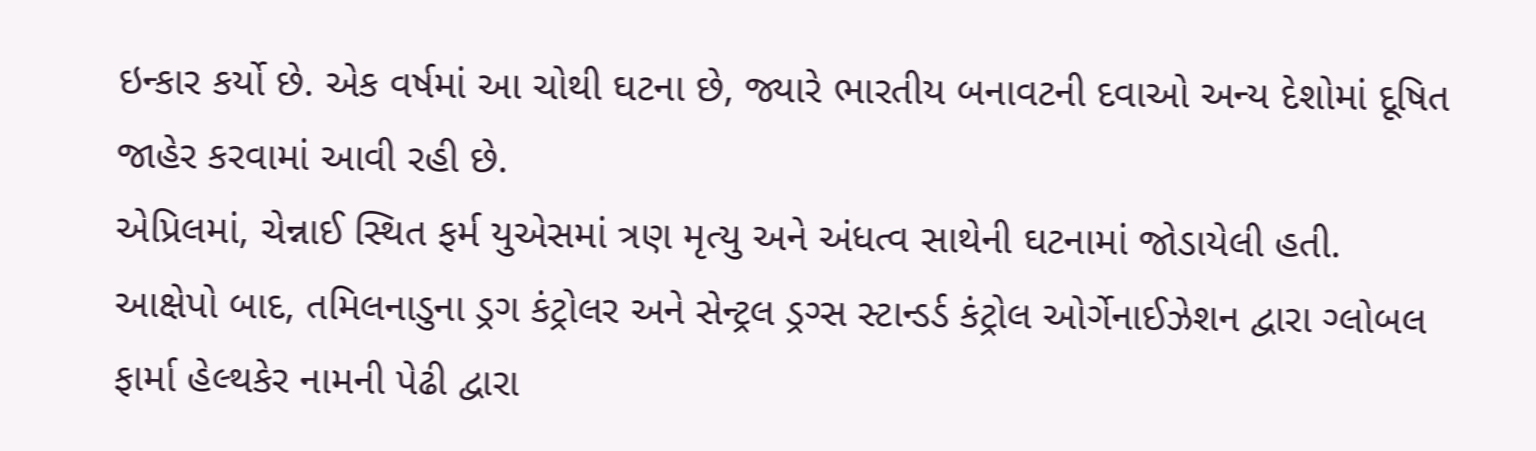ઇન્કાર કર્યો છે. એક વર્ષમાં આ ચોથી ઘટના છે, જ્યારે ભારતીય બનાવટની દવાઓ અન્ય દેશોમાં દૂષિત જાહેર કરવામાં આવી રહી છે.
એપ્રિલમાં, ચેન્નાઈ સ્થિત ફર્મ યુએસમાં ત્રણ મૃત્યુ અને અંધત્વ સાથેની ઘટનામાં જોડાયેલી હતી. આક્ષેપો બાદ, તમિલનાડુના ડ્રગ કંટ્રોલર અને સેન્ટ્રલ ડ્રગ્સ સ્ટાન્ડર્ડ કંટ્રોલ ઓર્ગેનાઈઝેશન દ્વારા ગ્લોબલ ફાર્મા હેલ્થકેર નામની પેઢી દ્વારા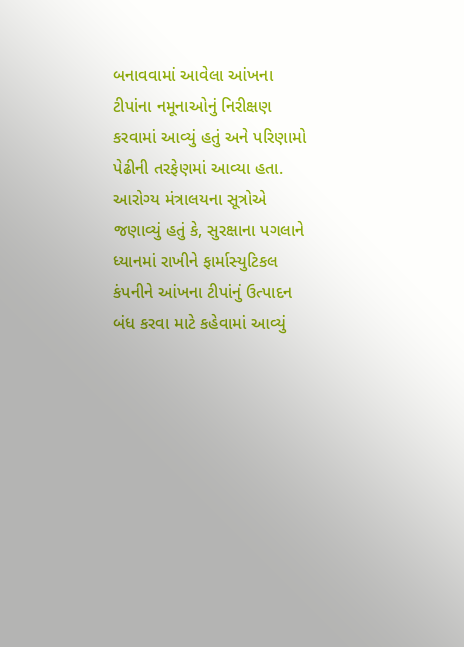બનાવવામાં આવેલા આંખના ટીપાંના નમૂનાઓનું નિરીક્ષણ કરવામાં આવ્યું હતું અને પરિણામો પેઢીની તરફેણમાં આવ્યા હતા.
આરોગ્ય મંત્રાલયના સૂત્રોએ જણાવ્યું હતું કે, સુરક્ષાના પગલાને ધ્યાનમાં રાખીને ફાર્માસ્યુટિકલ કંપનીને આંખના ટીપાંનું ઉત્પાદન બંધ કરવા માટે કહેવામાં આવ્યું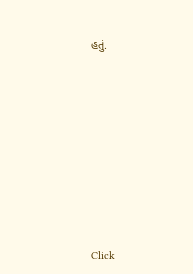હતું.












Click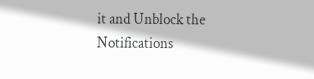it and Unblock the Notifications